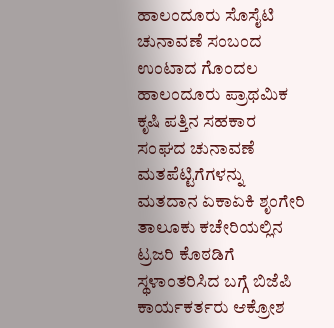ಹಾಲಂದೂರು ಸೊಸೈಟಿ ಚುನಾವಣೆ ಸಂಬಂದ ಉಂಟಾದ ಗೊಂದಲ
ಹಾಲಂದೂರು ಪ್ರಾಥಮಿಕ ಕೃಷಿ ಪತ್ತಿನ ಸಹಕಾರ ಸಂಘದ ಚುನಾವಣೆ ಮತಪೆಟ್ಟಿಗೆಗಳನ್ನು ಮತದಾನ ಏಕಾಏಕಿ ಶೃಂಗೇರಿ ತಾಲೂಕು ಕಚೇರಿಯಲ್ಲಿನ ಟ್ರಜರಿ ಕೊಠಡಿಗೆ ಸ್ಥಳಾಂತರಿಸಿದ ಬಗ್ಗೆ ಬಿಜೆಪಿ ಕಾರ್ಯಕರ್ತರು ಆಕ್ರೋಶ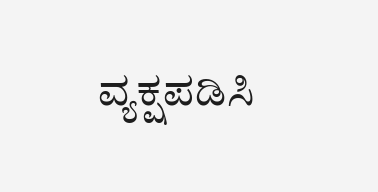ವ್ಯಕ್ಷಪಡಿಸಿ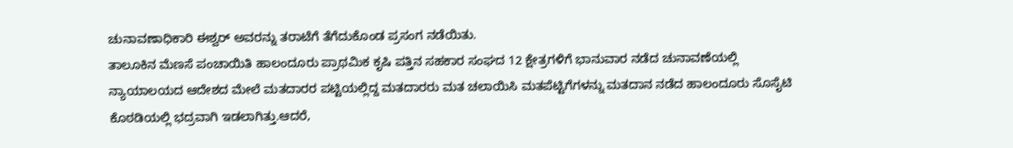ಚುನಾವಣಾಧಿಕಾರಿ ಈಶ್ವರ್ ಅವರನ್ನು ತರಾಟೆಗೆ ತೆಗೆದುಕೊಂಡ ಪ್ರಸಂಗ ನಡೆಯಿತು.
ತಾಲೂಕಿನ ಮೆಣಸೆ ಪಂಚಾಯಿತಿ ಹಾಲಂದೂರು ಪ್ರಾಥಮಿಕ ಕೃಷಿ ಪತ್ತಿನ ಸಹಕಾರ ಸಂಘದ 12 ಕ್ಷೇತ್ರಗಳಿಗೆ ಭಾನುವಾರ ನಡೆದ ಚುನಾವಣೆಯಲ್ಲಿ ನ್ಯಾಯಾಲಯದ ಆದೇಶದ ಮೇಲೆ ಮತದಾರರ ಪಟ್ಟಿಯಲ್ಲಿದ್ದ ಮತದಾರರು ಮತ ಚಲಾಯಿಸಿ ಮತಪೆಟ್ಟಿಗೆಗಳನ್ನು ಮತದಾನ ನಡೆದ ಹಾಲಂದೂರು ಸೊಸೈಟಿ ಕೊಠಡಿಯಲ್ಲಿ ಭದ್ರವಾಗಿ ಇಡಲಾಗಿತ್ತು.ಆದರೆ,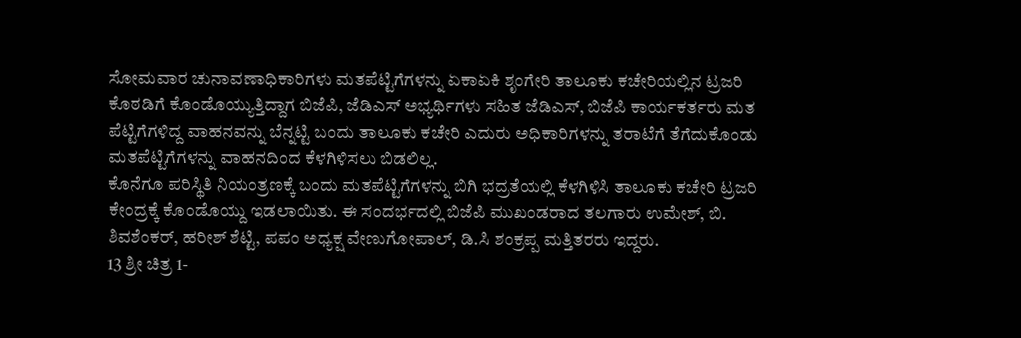ಸೋಮವಾರ ಚುನಾವಣಾಧಿಕಾರಿಗಳು ಮತಪೆಟ್ಟಿಗೆಗಳನ್ನು ಏಕಾಏಕಿ ಶೃಂಗೇರಿ ತಾಲೂಕು ಕಚೇರಿಯಲ್ಲಿನ ಟ್ರಜರಿ ಕೊಠಡಿಗೆ ಕೊಂಡೊಯ್ಯುತ್ತಿದ್ದಾಗ ಬಿಜೆಪಿ, ಜೆಡಿಎಸ್ ಅಭ್ಯರ್ಥಿಗಳು ಸಹಿತ ಜೆಡಿಎಸ್, ಬಿಜೆಪಿ ಕಾರ್ಯಕರ್ತರು ಮತ ಪೆಟ್ಟಿಗೆಗಳಿದ್ದ ವಾಹನವನ್ನು ಬೆನ್ನಟ್ಟಿ ಬಂದು ತಾಲೂಕು ಕಚೇರಿ ಎದುರು ಅಧಿಕಾರಿಗಳನ್ನು ತರಾಟೆಗೆ ತೆಗೆದುಕೊಂಡು ಮತಪೆಟ್ಟಿಗೆಗಳನ್ನು ವಾಹನದಿಂದ ಕೆಳಗಿಳಿಸಲು ಬಿಡಲಿಲ್ಲ.
ಕೊನೆಗೂ ಪರಿಸ್ಥಿತಿ ನಿಯಂತ್ರಣಕ್ಕೆ ಬಂದು ಮತಪೆಟ್ಟಿಗೆಗಳನ್ನು ಬಿಗಿ ಭದ್ರತೆಯಲ್ಲಿ ಕೆಳಗಿಳಿಸಿ ತಾಲೂಕು ಕಚೇರಿ ಟ್ರಜರಿ ಕೇಂದ್ರಕ್ಕೆ ಕೊಂಡೊಯ್ದು ಇಡಲಾಯಿತು. ಈ ಸಂದರ್ಭದಲ್ಲಿ ಬಿಜೆಪಿ ಮುಖಂಡರಾದ ತಲಗಾರು ಉಮೇಶ್, ಬಿ. ಶಿವಶೆಂಕರ್, ಹರೀಶ್ ಶೆಟ್ಟಿ, ಪಪಂ ಅಧ್ಯಕ್ಷ ವೇಣುಗೋಪಾಲ್, ಡಿ.ಸಿ ಶಂಕ್ರಪ್ಪ ಮತ್ತಿತರರು ಇದ್ದರು.
13 ಶ್ರೀ ಚಿತ್ರ 1-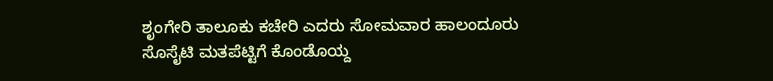ಶೃಂಗೇರಿ ತಾಲೂಕು ಕಚೇರಿ ಎದರು ಸೋಮವಾರ ಹಾಲಂದೂರು ಸೊಸೈಟಿ ಮತಪೆಟ್ಟಿಗೆ ಕೊಂಡೊಯ್ದ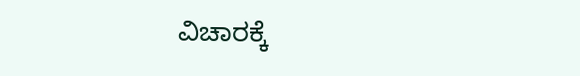ವಿಚಾರಕ್ಕೆ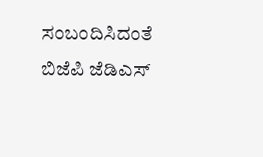ಸಂಬಂದಿಸಿದಂತೆ ಬಿಜೆಪಿ ಜೆಡಿಎಸ್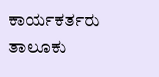ಕಾರ್ಯಕರ್ತರು ತಾಲೂಕು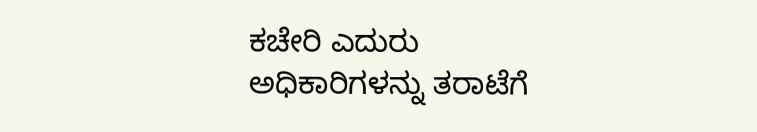ಕಚೇರಿ ಎದುರು ಅಧಿಕಾರಿಗಳನ್ನು ತರಾಟೆಗೆ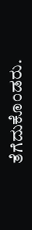ತೆಗೆದುಕೊಂಡರು.